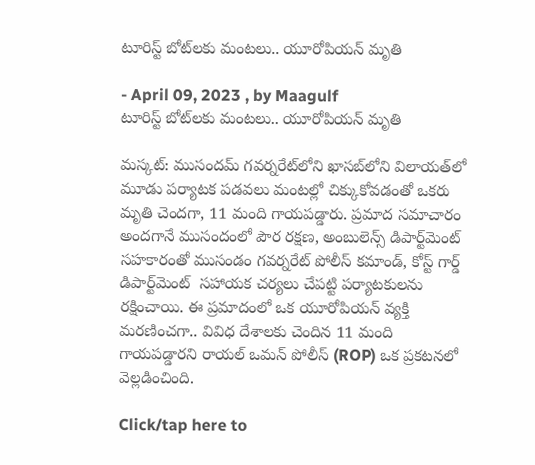టూరిస్ట్ బోట్‌లకు మంటలు.. యూరోపియన్ మృతి

- April 09, 2023 , by Maagulf
టూరిస్ట్ బోట్‌లకు మంటలు.. యూరోపియన్ మృతి

మస్కట్‌: ముసందమ్‌ గవర్నరేట్‌లోని ఖాసబ్‌లోని విలాయత్‌లో మూడు పర్యాటక పడవలు మంటల్లో చిక్కుకోవడంతో ఒకరు మృతి చెందగా, 11 మంది గాయపడ్డారు. ప్రమాద సమాచారం అందగానే ముసందంలో పౌర రక్షణ, అంబులెన్స్ డిపార్ట్‌మెంట్ సహకారంతో ముసండం గవర్నరేట్ పోలీస్ కమాండ్, కోస్ట్ గార్డ్ డిపార్ట్‌మెంట్  సహాయక చర్యలు చేపట్టి పర్యాటకులను రక్షించాయి. ఈ ప్రమాదంలో ఒక యూరోపియన్ వ్యక్తి మరణించగా.. వివిధ దేశాలకు చెందిన 11 మంది గాయపడ్డారని రాయల్ ఒమన్ పోలీస్ (ROP) ఒక ప్రకటనలో వెల్లడించింది.

Click/tap here to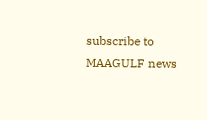subscribe to MAAGULF news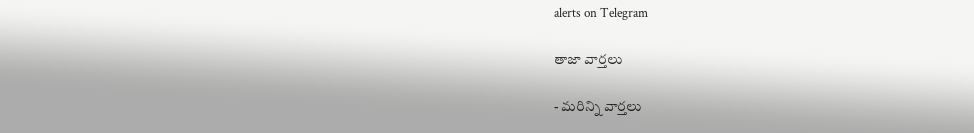alerts on Telegram

తాజా వార్తలు

- మరిన్ని వార్తలు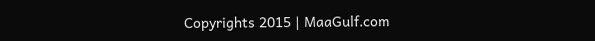Copyrights 2015 | MaaGulf.com